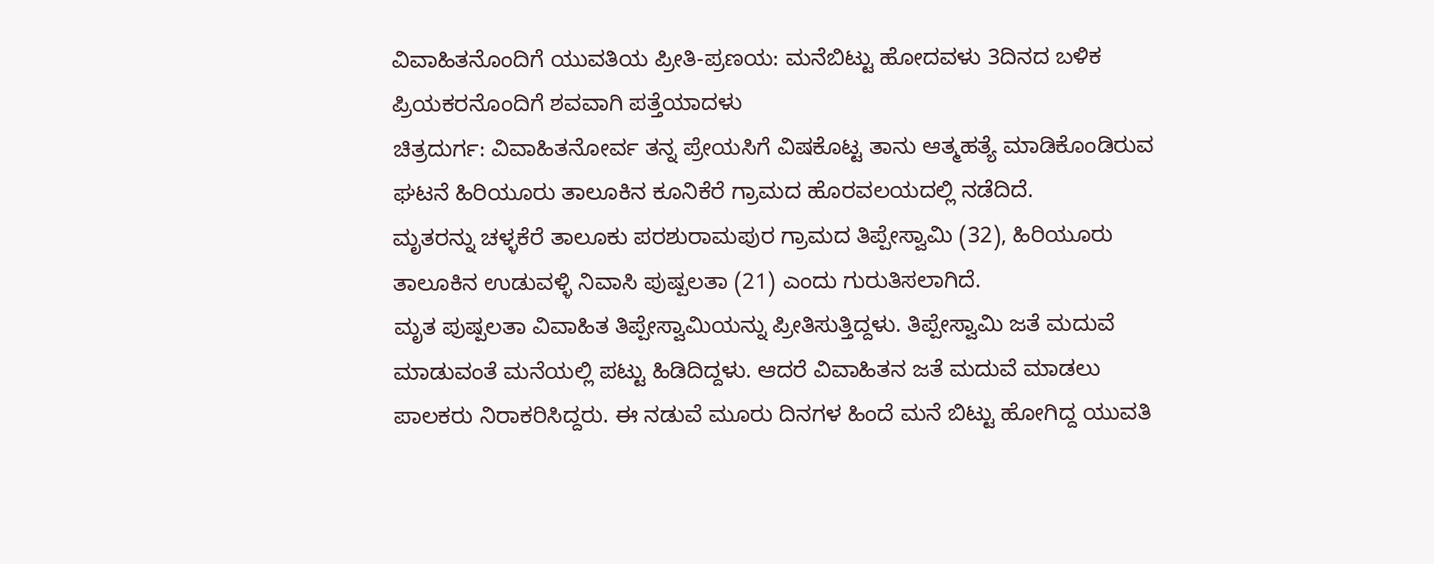ವಿವಾಹಿತನೊಂದಿಗೆ ಯುವತಿಯ ಪ್ರೀತಿ-ಪ್ರಣಯ: ಮನೆಬಿಟ್ಟು ಹೋದವಳು 3ದಿನದ ಬಳಿಕ ಪ್ರಿಯಕರನೊಂದಿಗೆ ಶವವಾಗಿ ಪತ್ತೆಯಾದಳು
ಚಿತ್ರದುರ್ಗ: ವಿವಾಹಿತನೋರ್ವ ತನ್ನ ಪ್ರೇಯಸಿಗೆ ವಿಷಕೊಟ್ಟ ತಾನು ಆತ್ಮಹತ್ಯೆ ಮಾಡಿಕೊಂಡಿರುವ ಘಟನೆ ಹಿರಿಯೂರು ತಾಲೂಕಿನ ಕೂನಿಕೆರೆ ಗ್ರಾಮದ ಹೊರವಲಯದಲ್ಲಿ ನಡೆದಿದೆ.
ಮೃತರನ್ನು ಚಳ್ಳಕೆರೆ ತಾಲೂಕು ಪರಶುರಾಮಪುರ ಗ್ರಾಮದ ತಿಪ್ಪೇಸ್ವಾಮಿ (32), ಹಿರಿಯೂರು ತಾಲೂಕಿನ ಉಡುವಳ್ಳಿ ನಿವಾಸಿ ಪುಷ್ಪಲತಾ (21) ಎಂದು ಗುರುತಿಸಲಾಗಿದೆ.
ಮೃತ ಪುಷ್ಪಲತಾ ವಿವಾಹಿತ ತಿಪ್ಪೇಸ್ವಾಮಿಯನ್ನು ಪ್ರೀತಿಸುತ್ತಿದ್ದಳು. ತಿಪ್ಪೇಸ್ವಾಮಿ ಜತೆ ಮದುವೆ ಮಾಡುವಂತೆ ಮನೆಯಲ್ಲಿ ಪಟ್ಟು ಹಿಡಿದಿದ್ದಳು. ಆದರೆ ವಿವಾಹಿತನ ಜತೆ ಮದುವೆ ಮಾಡಲು ಪಾಲಕರು ನಿರಾಕರಿಸಿದ್ದರು. ಈ ನಡುವೆ ಮೂರು ದಿನಗಳ ಹಿಂದೆ ಮನೆ ಬಿಟ್ಟು ಹೋಗಿದ್ದ ಯುವತಿ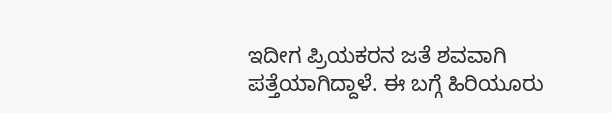ಇದೀಗ ಪ್ರಿಯಕರನ ಜತೆ ಶವವಾಗಿ ಪತ್ತೆಯಾಗಿದ್ದಾಳೆ. ಈ ಬಗ್ಗೆ ಹಿರಿಯೂರು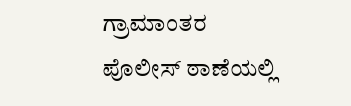ಗ್ರಾಮಾಂತರ ಪೊಲೀಸ್ ಠಾಣೆಯಲ್ಲಿ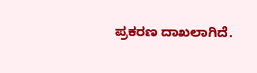ಪ್ರಕರಣ ದಾಖಲಾಗಿದೆ.